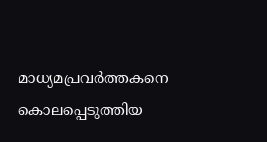മാധ്യമപ്രവർത്തകനെ കൊലപ്പെടുത്തിയ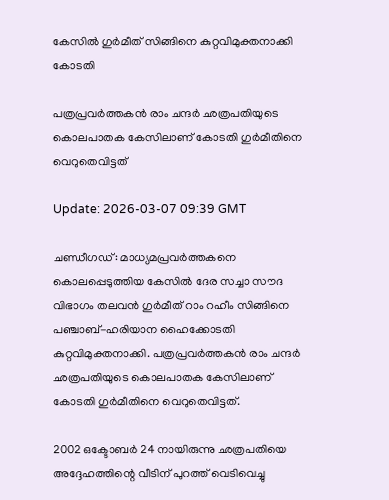കേസിൽ ഗുർമീത് സിങ്ങിനെ കുറ്റവിമുക്തനാക്കി കോടതി

പത്രപ്രവർത്തകൻ രാം ചന്ദർ ഛത്രപതിയുടെ കൊലപാതക കേസിലാണ് കോടതി ഗുർമീതിനെ വെറുതെവിട്ടത്

Update: 2026-03-07 09:39 GMT

ചണ്ഡീഗഡ്: മാധ്യമപ്രവർത്തകനെ കൊലപ്പെടുത്തിയ കേസിൽ ദേര സച്ചാ സൗദ വിഭാഗം തലവൻ ഗുർമീത് റാം റഹീം സിങ്ങിനെ പഞ്ചാബ്-ഹരിയാന ഹൈക്കോടതി കുറ്റവിമുക്തനാക്കി. പത്രപ്രവർത്തകൻ രാം ചന്ദർ ഛത്രപതിയുടെ കൊലപാതക കേസിലാണ് കോടതി ഗുർമീതിനെ വെറുതെവിട്ടത്.

2002 ഒക്ടോബർ 24 നായിരുന്നു ഛത്രപതിയെ അദ്ദേഹത്തിന്റെ വീടിന് പുറത്ത് വെടിവെച്ചു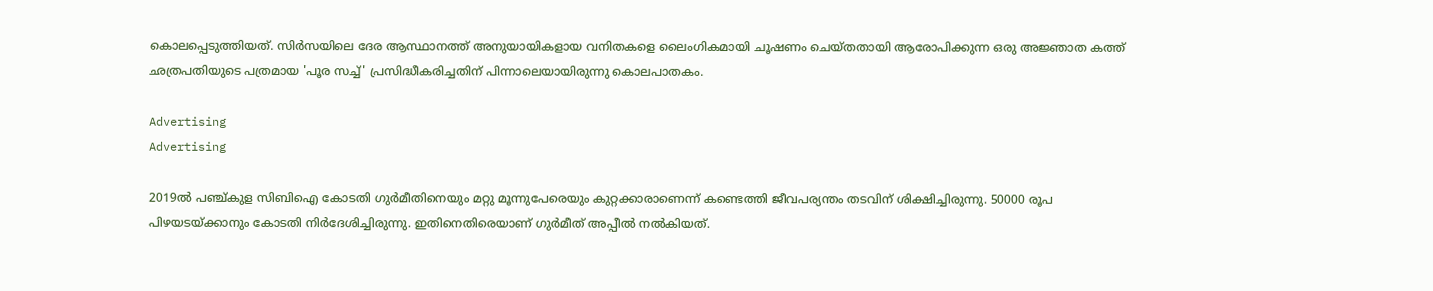കൊലപ്പെടുത്തിയത്. സിർസയിലെ ദേര ആസ്ഥാനത്ത് അനുയായികളായ വനിതകളെ ലൈംഗികമായി ചൂഷണം ചെയ്തതായി ആരോപിക്കുന്ന ഒരു അജ്ഞാത കത്ത് ഛത്രപതിയുടെ പത്രമായ 'പൂര സച്ച്' പ്രസിദ്ധീകരിച്ചതിന് പിന്നാലെയായിരുന്നു കൊലപാതകം.

Advertising
Advertising

2019ൽ പഞ്ച്കുള സിബിഐ കോടതി ഗുർമീതിനെയും മറ്റു മൂന്നുപേരെയും കുറ്റക്കാരാണെന്ന് കണ്ടെത്തി ജീവപര്യന്തം തടവിന് ശിക്ഷിച്ചിരുന്നു. 50000 രൂപ പിഴയടയ്ക്കാനും കോടതി നിർദേശിച്ചിരുന്നു. ഇതിനെതിരെയാണ് ഗുർമീത് അപ്പീൽ നൽകിയത്.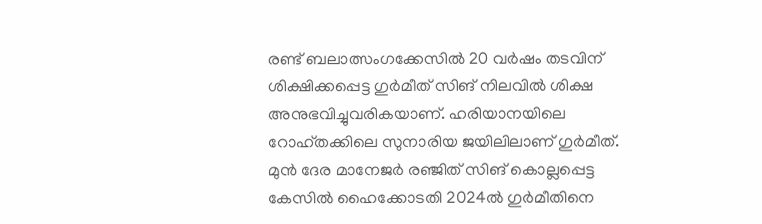രണ്ട് ബലാത്സംഗക്കേസിൽ 20 വർഷം തടവിന് ശിക്ഷിക്കപ്പെട്ട ഗുർമീത് സിങ് നിലവിൽ ശിക്ഷ അനുഭവിച്ചുവരികയാണ്. ഹരിയാനയിലെ റോഹ്തക്കിലെ സുനാരിയ ജയിലിലാണ് ഗുർമീത്. മുൻ ദേര മാനേജർ രഞ്ജിത് സിങ് കൊല്ലപ്പെട്ട കേസിൽ ഹൈക്കോടതി 2024ൽ ഗുർമീതിനെ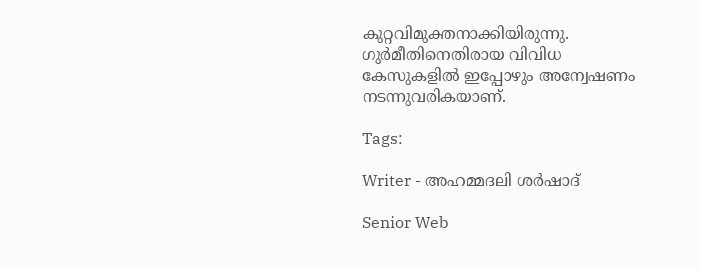കുറ്റവിമുക്തനാക്കിയിരുന്നു. ഗുർമീതിനെതിരായ വിവിധ കേസുകളിൽ ഇപ്പോഴും അന്വേഷണം നടന്നുവരികയാണ്.

Tags:

Writer - അഹമ്മദലി ശര്‍ഷാദ്

Senior Web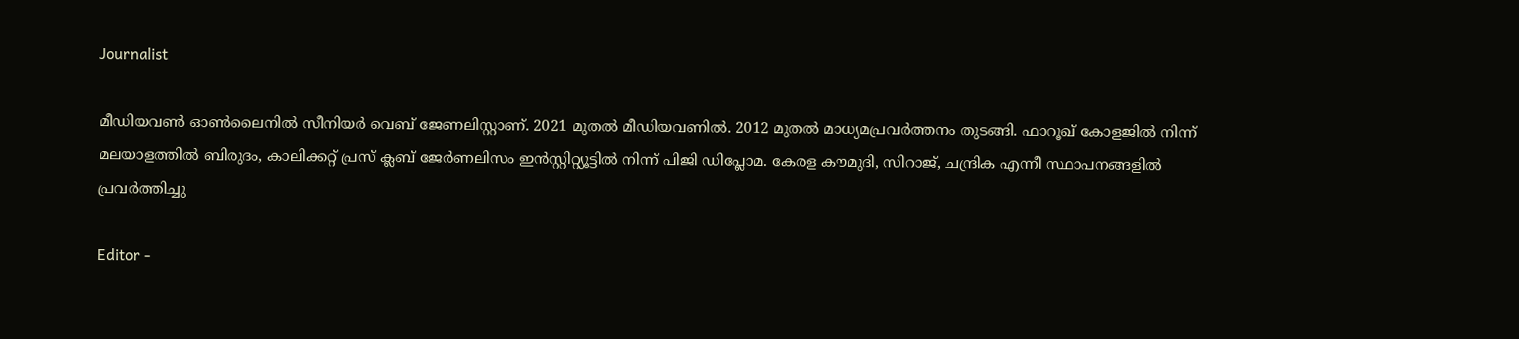Journalist

മീഡിയവൺ ഓൺലൈനിൽ സീനിയർ വെബ് ജേണലിസ്റ്റാണ്. 2021 മുതൽ മീഡിയവണിൽ. 2012 മുതൽ മാധ്യമപ്രവർത്തനം തുടങ്ങി. ഫാറൂഖ് കോളജിൽ നിന്ന് മലയാളത്തിൽ ബിരുദം, കാലിക്കറ്റ് പ്രസ് ക്ലബ് ജേർണലിസം ഇൻസ്റ്റിറ്റ്യൂട്ടിൽ നിന്ന് പിജി ഡിപ്ലോമ. കേരള കൗമുദി, സിറാജ്, ചന്ദ്രിക എന്നീ സ്ഥാപനങ്ങളിൽ പ്രവർത്തിച്ചു

Editor -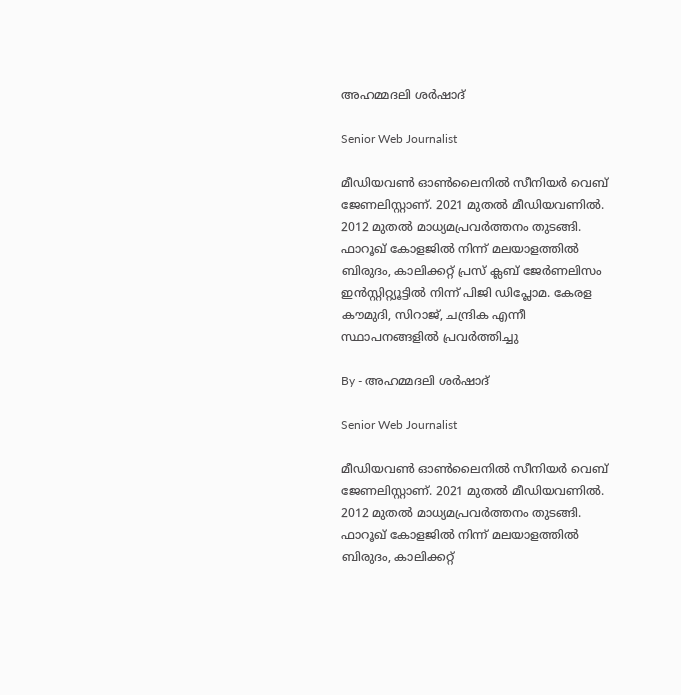അഹമ്മദലി ശര്‍ഷാദ്

Senior Web Journalist

മീഡിയവൺ ഓൺലൈനിൽ സീനിയർ വെബ് ജേണലിസ്റ്റാണ്. 2021 മുതൽ മീഡിയവണിൽ. 2012 മുതൽ മാധ്യമപ്രവർത്തനം തുടങ്ങി. ഫാറൂഖ് കോളജിൽ നിന്ന് മലയാളത്തിൽ ബിരുദം, കാലിക്കറ്റ് പ്രസ് ക്ലബ് ജേർണലിസം ഇൻസ്റ്റിറ്റ്യൂട്ടിൽ നിന്ന് പിജി ഡിപ്ലോമ. കേരള കൗമുദി, സിറാജ്, ചന്ദ്രിക എന്നീ സ്ഥാപനങ്ങളിൽ പ്രവർത്തിച്ചു

By - അഹമ്മദലി ശര്‍ഷാദ്

Senior Web Journalist

മീഡിയവൺ ഓൺലൈനിൽ സീനിയർ വെബ് ജേണലിസ്റ്റാണ്. 2021 മുതൽ മീഡിയവണിൽ. 2012 മുതൽ മാധ്യമപ്രവർത്തനം തുടങ്ങി. ഫാറൂഖ് കോളജിൽ നിന്ന് മലയാളത്തിൽ ബിരുദം, കാലിക്കറ്റ്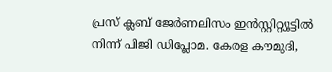പ്രസ് ക്ലബ് ജേർണലിസം ഇൻസ്റ്റിറ്റ്യൂട്ടിൽ നിന്ന് പിജി ഡിപ്ലോമ. കേരള കൗമുദി,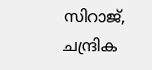സിറാജ്, ചന്ദ്രിക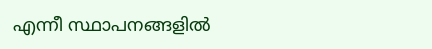എന്നീ സ്ഥാപനങ്ങളിൽ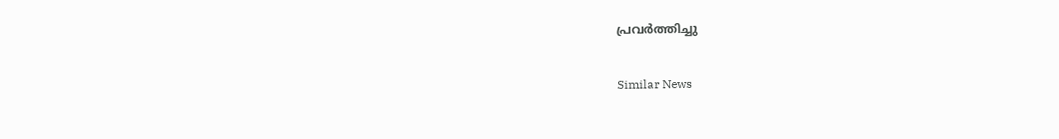പ്രവർത്തിച്ചു

Similar News